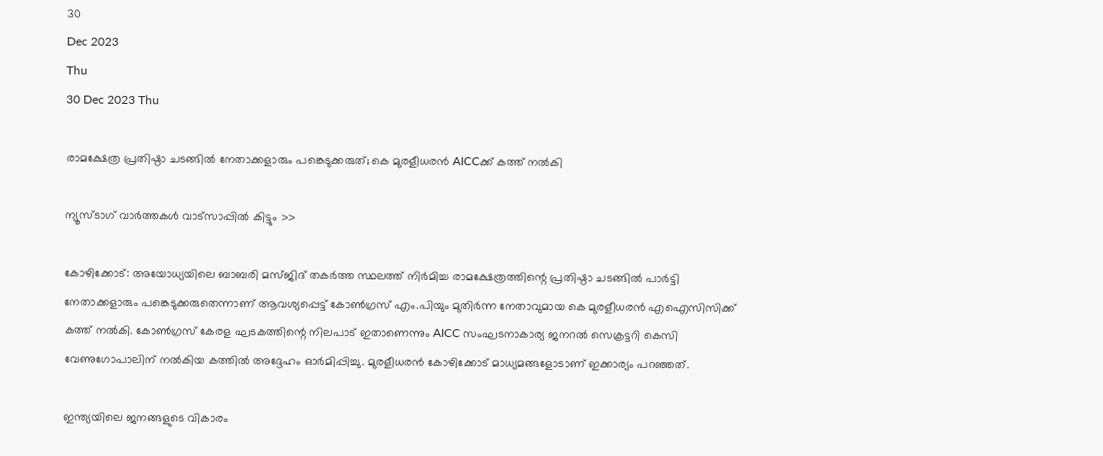30
Dec 2023
Thu
30 Dec 2023 Thu

രാമക്ഷേത്ര പ്രതിഷ്ഠാ ചടങ്ങില്‍ നേതാക്കളാരും പങ്കെടുക്കരുത്; കെ മുരളീധരന്‍ AICCക്ക് കത്ത് നല്‍കി

ന്യൂസ്ടാഗ് വാര്‍ത്തകള്‍ വാട്‌സാപ്പില്‍ കിട്ടും >>

കോഴിക്കോട്: അയോധ്യയിലെ ബാബരി മസ്ജിദ് തകര്‍ത്ത സ്ഥലത്ത് നിര്‍മിച്ച രാമക്ഷേത്രത്തിന്റെ പ്രതിഷ്ഠാ ചടങ്ങില്‍ പാര്‍ട്ടി നേതാക്കളാരും പങ്കെടുക്കരുതെന്നാണ് ആവശ്യപ്പെട്ട് കോണ്‍ഗ്രസ് എം.പിയും മുതിര്‍ന്ന നേതാവുമായ കെ മുരളീധരന്‍ എഐസിസിക്ക് കത്ത് നല്‍കി. കോണ്‍ഗ്രസ് കേരള ഘടകത്തിന്റെ നിലപാട് ഇതാണെന്നും AICC സംഘടനാകാര്യ ജനറല്‍ സെക്രട്ടറി കെസി വേണുഗോപാലിന് നല്‍കിയ കത്തില്‍ അദ്ദേഹം ഓര്‍മിപ്പിച്ചു. മുരളീധരന്‍ കോഴിക്കോട് മാധ്യമങ്ങളോടാണ് ഇക്കാര്യം പറഞ്ഞത്.

ഇന്ത്യയിലെ ജനങ്ങളുടെ വികാരം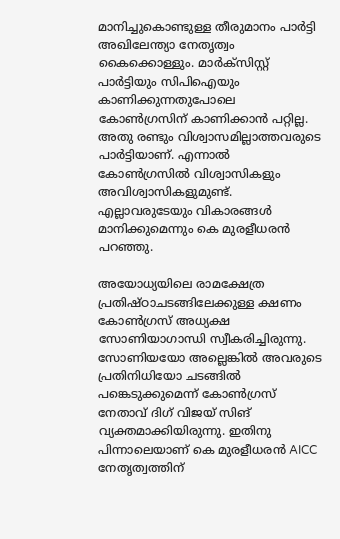മാനിച്ചുകൊണ്ടുള്ള തീരുമാനം പാര്‍ട്ടി അഖിലേന്ത്യാ നേതൃത്വം കൈക്കൊള്ളും. മാര്‍ക്‌സിസ്റ്റ് പാര്‍ട്ടിയും സിപിഐയും കാണിക്കുന്നതുപോലെ കോണ്‍ഗ്രസിന് കാണിക്കാന്‍ പറ്റില്ല. അതു രണ്ടും വിശ്വാസമില്ലാത്തവരുടെ പാര്‍ട്ടിയാണ്. എന്നാല്‍ കോണ്‍ഗ്രസില്‍ വിശ്വാസികളും അവിശ്വാസികളുമുണ്ട്. എല്ലാവരുടേയും വികാരങ്ങള്‍ മാനിക്കുമെന്നും കെ മുരളീധരന്‍ പറഞ്ഞു.

അയോധ്യയിലെ രാമക്ഷേത്ര പ്രതിഷ്ഠാചടങ്ങിലേക്കുള്ള ക്ഷണം കോണ്‍ഗ്രസ് അധ്യക്ഷ സോണിയാഗാന്ധി സ്വീകരിച്ചിരുന്നു. സോണിയയോ അല്ലെങ്കില്‍ അവരുടെ പ്രതിനിധിയോ ചടങ്ങില്‍ പങ്കെടുക്കുമെന്ന് കോണ്‍ഗ്രസ് നേതാവ് ദിഗ് വിജയ് സിങ് വ്യക്തമാക്കിയിരുന്നു. ഇതിനു പിന്നാലെയാണ് കെ മുരളീധരന്‍ AICC നേതൃത്വത്തിന്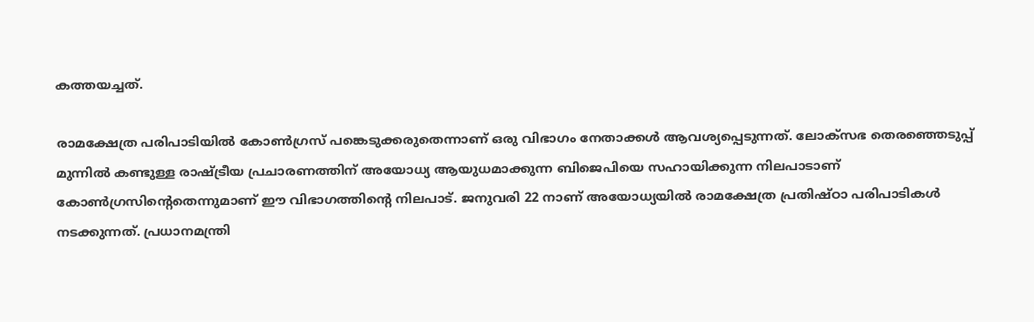കത്തയച്ചത്.

രാമക്ഷേത്ര പരിപാടിയില്‍ കോണ്‍ഗ്രസ് പങ്കെടുക്കരുതെന്നാണ് ഒരു വിഭാഗം നേതാക്കള്‍ ആവശ്യപ്പെടുന്നത്. ലോക്‌സഭ തെരഞ്ഞെടുപ്പ് മുന്നില്‍ കണ്ടുള്ള രാഷ്ട്രീയ പ്രചാരണത്തിന് അയോധ്യ ആയുധമാക്കുന്ന ബിജെപിയെ സഹായിക്കുന്ന നിലപാടാണ് കോണ്‍ഗ്രസിന്റെതെന്നുമാണ് ഈ വിഭാഗത്തിന്റെ നിലപാട്. ജനുവരി 22 നാണ് അയോധ്യയില്‍ രാമക്ഷേത്ര പ്രതിഷ്ഠാ പരിപാടികള്‍ നടക്കുന്നത്. പ്രധാനമന്ത്രി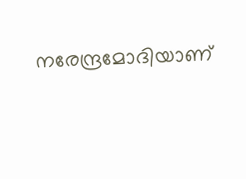നരേന്ദ്രമോദിയാണ്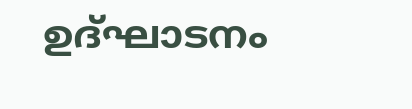ഉദ്ഘാടനം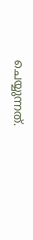ചെയ്യുന്നത്.